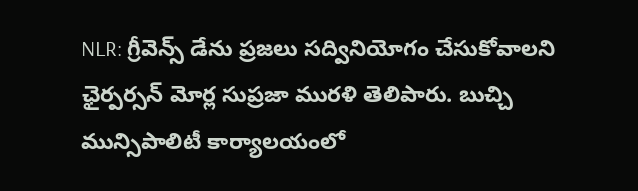NLR: గ్రీవెన్స్ డేను ప్రజలు సద్వినియోగం చేసుకోవాలని ఛైర్పర్సన్ మోర్ల సుప్రజా మురళి తెలిపారు. బుచ్చి మున్సిపాలిటీ కార్యాలయంలో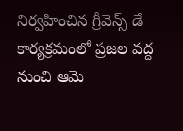నిర్వహించిన గ్రీవెన్స్ డే కార్యక్రమంలో ప్రజల వద్ద నుంచి ఆమె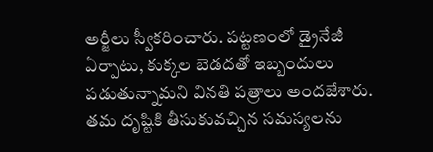అర్జీలు స్వీకరించారు. పట్టణంలో డ్రైనేజీ ఏర్పాటు, కుక్కల బెడదతో ఇబ్బందులు పడుతున్నామని వినతి పత్రాలు అందజేశారు. తమ దృష్టికి తీసుకువచ్చిన సమస్యలను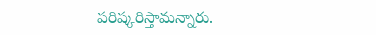పరిష్కరిస్తామన్నారు.